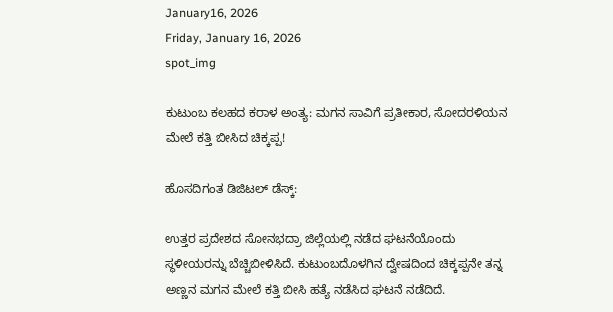January16, 2026
Friday, January 16, 2026
spot_img

ಕುಟುಂಬ ಕಲಹದ ಕರಾಳ ಅಂತ್ಯ: ಮಗನ ಸಾವಿಗೆ ಪ್ರತೀಕಾರ, ಸೋದರಳಿಯನ ಮೇಲೆ ಕತ್ತಿ ಬೀಸಿದ ಚಿಕ್ಕಪ್ಪ!

ಹೊಸದಿಗಂತ ಡಿಜಿಟಲ್ ಡೆಸ್ಕ್:

ಉತ್ತರ ಪ್ರದೇಶದ ಸೋನಭದ್ರಾ ಜಿಲ್ಲೆಯಲ್ಲಿ ನಡೆದ ಘಟನೆಯೊಂದು ಸ್ಥಳೀಯರನ್ನು ಬೆಚ್ಚಿಬೀಳಿಸಿದೆ. ಕುಟುಂಬದೊಳಗಿನ ದ್ವೇಷದಿಂದ ಚಿಕ್ಕಪ್ಪನೇ ತನ್ನ ಅಣ್ಣನ ಮಗನ ಮೇಲೆ ಕತ್ತಿ ಬೀಸಿ ಹತ್ಯೆ ನಡೆಸಿದ ಘಟನೆ ನಡೆದಿದೆ.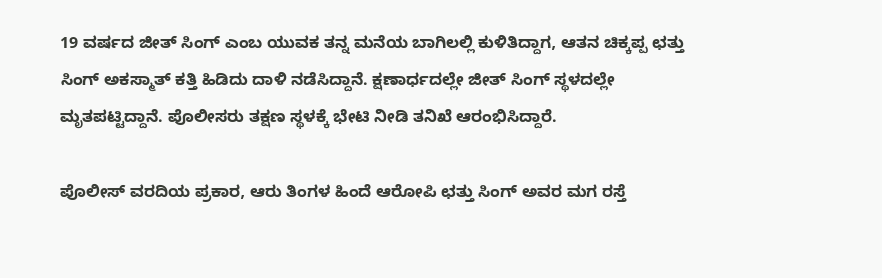19 ವರ್ಷದ ಜೀತ್ ಸಿಂಗ್ ಎಂಬ ಯುವಕ ತನ್ನ ಮನೆಯ ಬಾಗಿಲಲ್ಲಿ ಕುಳಿತಿದ್ದಾಗ, ಆತನ ಚಿಕ್ಕಪ್ಪ ಛತ್ತು ಸಿಂಗ್ ಅಕಸ್ಮಾತ್ ಕತ್ತಿ ಹಿಡಿದು ದಾಳಿ ನಡೆಸಿದ್ದಾನೆ. ಕ್ಷಣಾರ್ಧದಲ್ಲೇ ಜೀತ್ ಸಿಂಗ್ ಸ್ಥಳದಲ್ಲೇ ಮೃತಪಟ್ಟಿದ್ದಾನೆ. ಪೊಲೀಸರು ತಕ್ಷಣ ಸ್ಥಳಕ್ಕೆ ಭೇಟಿ ನೀಡಿ ತನಿಖೆ ಆರಂಭಿಸಿದ್ದಾರೆ.

ಪೊಲೀಸ್ ವರದಿಯ ಪ್ರಕಾರ, ಆರು ತಿಂಗಳ ಹಿಂದೆ ಆರೋಪಿ ಛತ್ತು ಸಿಂಗ್ ಅವರ ಮಗ ರಸ್ತೆ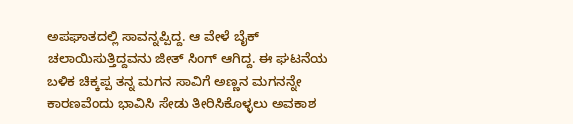ಅಪಘಾತದಲ್ಲಿ ಸಾವನ್ನಪ್ಪಿದ್ದ. ಆ ವೇಳೆ ಬೈಕ್ ಚಲಾಯಿಸುತ್ತಿದ್ದವನು ಜೀತ್ ಸಿಂಗ್ ಆಗಿದ್ದ. ಈ ಘಟನೆಯ ಬಳಿಕ ಚಿಕ್ಕಪ್ಪ ತನ್ನ ಮಗನ ಸಾವಿಗೆ ಅಣ್ಣನ ಮಗನನ್ನೇ ಕಾರಣವೆಂದು ಭಾವಿಸಿ ಸೇಡು ತೀರಿಸಿಕೊಳ್ಳಲು ಅವಕಾಶ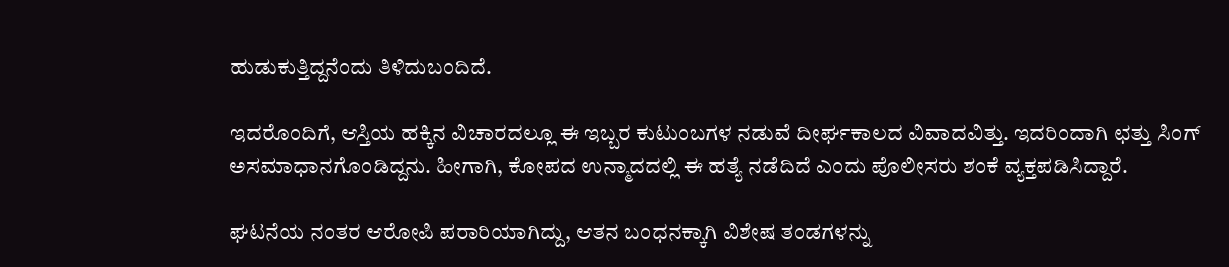ಹುಡುಕುತ್ತಿದ್ದನೆಂದು ತಿಳಿದುಬಂದಿದೆ.

ಇದರೊಂದಿಗೆ, ಆಸ್ತಿಯ ಹಕ್ಕಿನ ವಿಚಾರದಲ್ಲೂ ಈ ಇಬ್ಬರ ಕುಟುಂಬಗಳ ನಡುವೆ ದೀರ್ಘಕಾಲದ ವಿವಾದವಿತ್ತು. ಇದರಿಂದಾಗಿ ಛತ್ತು ಸಿಂಗ್ ಅಸಮಾಧಾನಗೊಂಡಿದ್ದನು. ಹೀಗಾಗಿ, ಕೋಪದ ಉನ್ಮಾದದಲ್ಲಿ ಈ ಹತ್ಯೆ ನಡೆದಿದೆ ಎಂದು ಪೊಲೀಸರು ಶಂಕೆ ವ್ಯಕ್ತಪಡಿಸಿದ್ದಾರೆ.

ಘಟನೆಯ ನಂತರ ಆರೋಪಿ ಪರಾರಿಯಾಗಿದ್ದು, ಆತನ ಬಂಧನಕ್ಕಾಗಿ ವಿಶೇಷ ತಂಡಗಳನ್ನು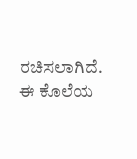ರಚಿಸಲಾಗಿದೆ. ಈ ಕೊಲೆಯ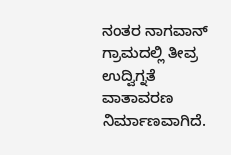ನಂತರ ನಾಗವಾನ್ ಗ್ರಾಮದಲ್ಲಿ ತೀವ್ರ ಉದ್ವಿಗ್ನತೆ ವಾತಾವರಣ ನಿರ್ಮಾಣವಾಗಿದೆ.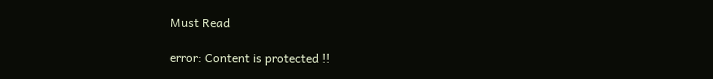Must Read

error: Content is protected !!